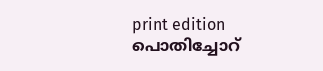print edition പൊതിച്ചോറ്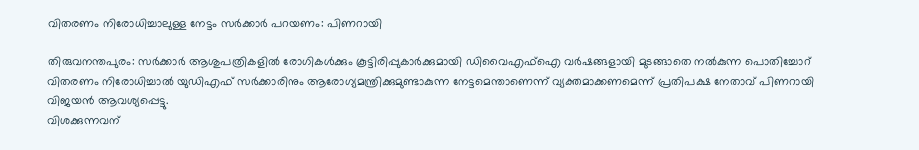വിതരണം നിരോധിച്ചാലുള്ള നേട്ടം സർക്കാർ പറയണം: പിണറായി

തിരുവനന്തപുരം: സർക്കാർ ആശുപത്രികളിൽ രോഗികൾക്കും കൂട്ടിരിപ്പുകാർക്കുമായി ഡിവൈഎഫ്ഐ വർഷങ്ങളായി മുടങ്ങാതെ നൽകുന്ന പൊതിച്ചോറ് വിതരണം നിരോധിച്ചാൽ യുഡിഎഫ് സർക്കാരിനും ആരോഗ്യമന്ത്രിക്കുമുണ്ടാകുന്ന നേട്ടമെന്താണെന്ന് വ്യക്തമാക്കണമെന്ന് പ്രതിപക്ഷ നേതാവ് പിണറായി വിജയൻ ആവശ്യപ്പെട്ടു.
വിശക്കുന്നവന്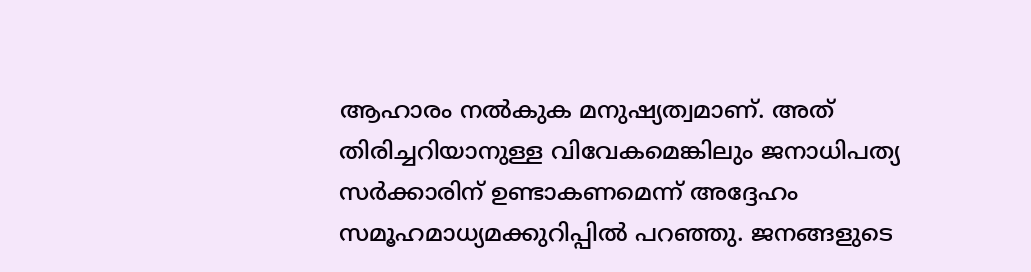ആഹാരം നൽകുക മനുഷ്യത്വമാണ്. അത് തിരിച്ചറിയാനുള്ള വിവേകമെങ്കിലും ജനാധിപത്യ സർക്കാരിന് ഉണ്ടാകണമെന്ന് അദ്ദേഹം സമൂഹമാധ്യമക്കുറിപ്പിൽ പറഞ്ഞു. ജനങ്ങളുടെ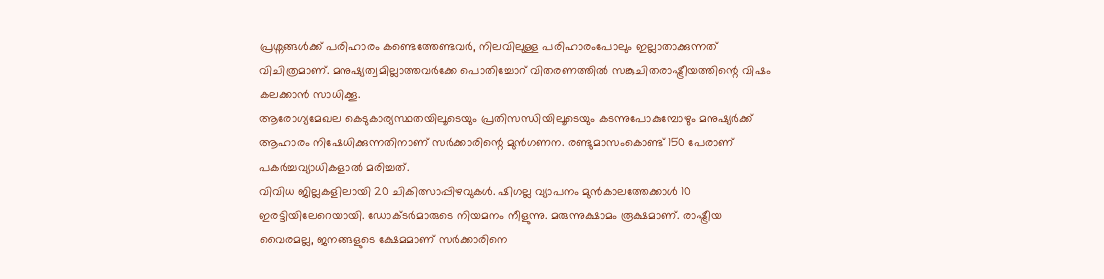പ്രശ്നങ്ങൾക്ക് പരിഹാരം കണ്ടെത്തേണ്ടവർ, നിലവിലുള്ള പരിഹാരംപോലും ഇല്ലാതാക്കുന്നത് വിചിത്രമാണ്. മനുഷ്യത്വമില്ലാത്തവർക്കേ പൊതിച്ചോറ് വിതരണത്തിൽ സങ്കുചിതരാഷ്ട്രീയത്തിന്റെ വിഷം കലക്കാൻ സാധിക്കൂ.
ആരോഗ്യമേഖല കെടുകാര്യസ്ഥതയിലൂടെയും പ്രതിസന്ധിയിലൂടെയും കടന്നുപോകുമ്പോഴും മനുഷ്യർക്ക് ആഹാരം നിഷേധിക്കുന്നതിനാണ് സർക്കാരിന്റെ മുൻഗണന. രണ്ടുമാസംകൊണ്ട് 150 പേരാണ് പകർച്ചവ്യാധികളാൽ മരിച്ചത്.
വിവിധ ജില്ലകളിലായി 20 ചികിത്സാപ്പിഴവുകൾ. ഷിഗല്ല വ്യാപനം മുൻകാലത്തേക്കാൾ 10 ഇരട്ടിയിലേറെയായി. ഡോക്ടർമാരുടെ നിയമനം നീളുന്നു. മരുന്നുക്ഷാമം രൂക്ഷമാണ്. രാഷ്ട്രീയ വൈരമല്ല, ജനങ്ങളുടെ ക്ഷേമമാണ് സർക്കാരിനെ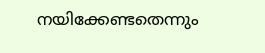നയിക്കേണ്ടതെന്നും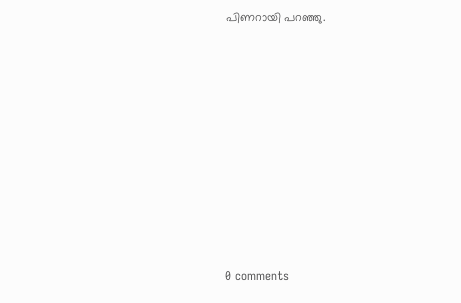പിണറായി പറഞ്ഞു.










0 comments